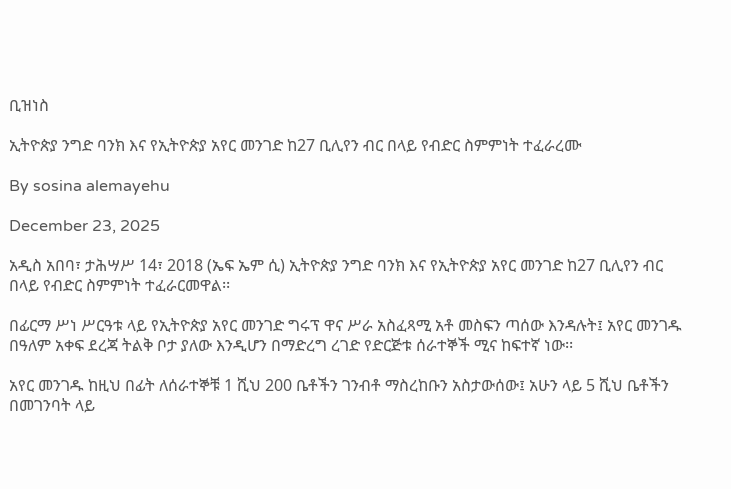ቢዝነስ

ኢትዮጵያ ንግድ ባንክ እና የኢትዮጵያ አየር መንገድ ከ27 ቢሊየን ብር በላይ የብድር ስምምነት ተፈራረሙ

By sosina alemayehu

December 23, 2025

አዲስ አበባ፣ ታሕሣሥ 14፣ 2018 (ኤፍ ኤም ሲ) ኢትዮጵያ ንግድ ባንክ እና የኢትዮጵያ አየር መንገድ ከ27 ቢሊየን ብር በላይ የብድር ስምምነት ተፈራርመዋል፡፡

በፊርማ ሥነ ሥርዓቱ ላይ የኢትዮጵያ አየር መንገድ ግሩፕ ዋና ሥራ አስፈጻሚ አቶ መስፍን ጣሰው እንዳሉት፤ አየር መንገዱ በዓለም አቀፍ ደረጃ ትልቅ ቦታ ያለው እንዲሆን በማድረግ ረገድ የድርጅቱ ሰራተኞች ሚና ከፍተኛ ነው፡፡

አየር መንገዱ ከዚህ በፊት ለሰራተኞቹ 1 ሺህ 200 ቤቶችን ገንብቶ ማስረከቡን አስታውሰው፤ አሁን ላይ 5 ሺህ ቤቶችን በመገንባት ላይ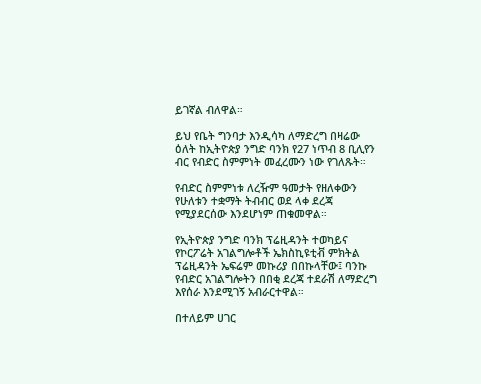ይገኛል ብለዋል።

ይህ የቤት ግንባታ እንዲሳካ ለማድረግ በዛሬው ዕለት ከኢትዮጵያ ንግድ ባንክ የ27 ነጥብ 8 ቢሊየን ብር የብድር ስምምነት መፈረሙን ነው የገለጹት።

የብድር ስምምነቱ ለረዥም ዓመታት የዘለቀውን የሁለቱን ተቋማት ትብብር ወደ ላቀ ደረጃ የሚያደርሰው እንደሆነም ጠቁመዋል።

የኢትዮጵያ ንግድ ባንክ ፕሬዚዳንት ተወካይና የኮርፖሬት አገልግሎቶች ኤክስኪዩቲቭ ምክትል ፕሬዚዳንት ኤፍሬም መኩሪያ በበኩላቸው፤ ባንኩ የብድር አገልግሎትን በበቂ ደረጃ ተደራሽ ለማድረግ እየሰራ እንደሚገኝ አብራርተዋል።

በተለይም ሀገር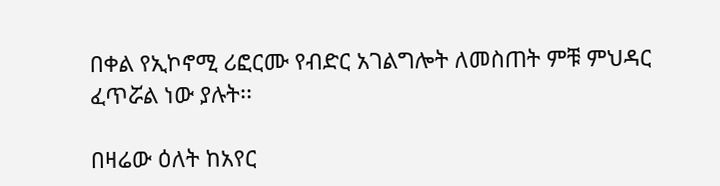በቀል የኢኮኖሚ ሪፎርሙ የብድር አገልግሎት ለመስጠት ምቹ ምህዳር ፈጥሯል ነው ያሉት፡፡

በዛሬው ዕለት ከአየር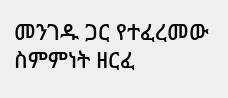መንገዱ ጋር የተፈረመው ስምምነት ዘርፈ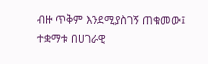ብዙ ጥቅም እንደሚያስገኝ ጠቁመው፤ ተቋማቱ በሀገራዊ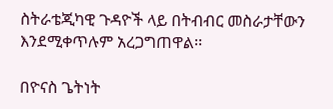ስትራቴጂካዊ ጉዳዮች ላይ በትብብር መስራታቸውን እንደሚቀጥሉም አረጋግጠዋል፡፡

በዮናስ ጌትነት